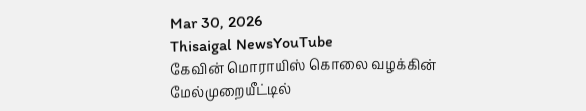Mar 30, 2026
Thisaigal NewsYouTube
கேவின் மொராயிஸ் கொலை வழக்கின் மேல்முறையீட்டில்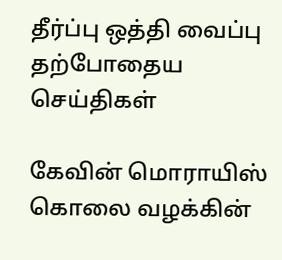தீர்ப்பு ஒத்தி வைப்பு
தற்போதைய செய்திகள்

கேவின் மொராயிஸ் கொலை வழக்கின்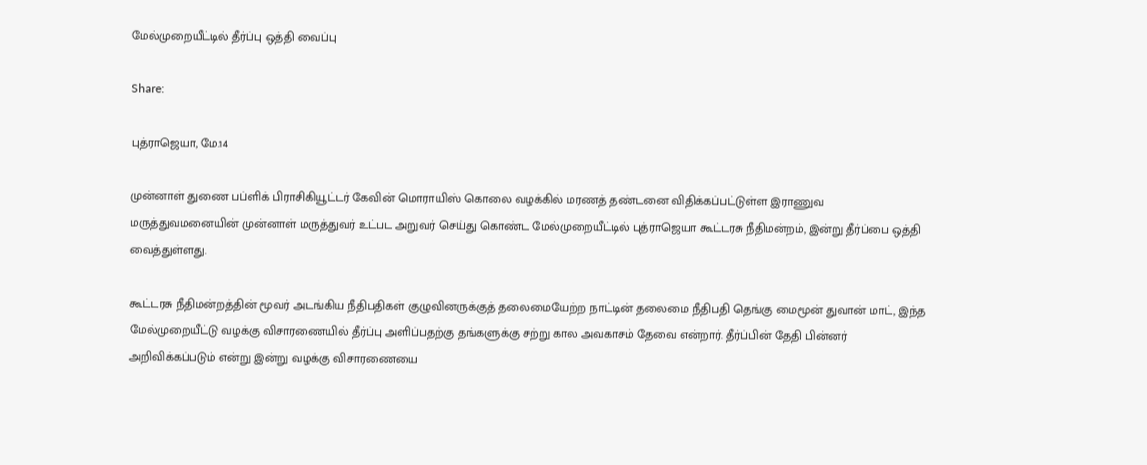மேல்முறையீட்டில் தீர்ப்பு ஒத்தி வைப்பு

Share:

புத்ராஜெயா, மே.14

முன்னாள் துணை பப்ளிக் பிராசிகியூட்டர் கேவின் மொராயிஸ் கொலை வழக்கில் மரணத் தண்டனை விதிக்கப்பட்டுள்ள இராணுவ மருத்துவமனையின் முன்னாள் மருத்துவர் உட்பட அறுவர் செய்து கொண்ட மேல்முறையீட்டில் புத்ராஜெயா கூட்டரசு நீதிமன்றம், இன்று தீர்ப்பை ஒத்தி வைத்துள்ளது.

கூட்டரசு நீதிமன்றத்தின் மூவர் அடங்கிய நீதிபதிகள் குழுவினருக்குத் தலைமையேற்ற நாட்டின் தலைமை நீதிபதி தெங்கு மைமூன் துவான் மாட், இந்த மேல்முறையீட்டு வழக்கு விசாரணையில் தீர்ப்பு அளிப்பதற்கு தங்களுக்கு சற்று கால அவகாசம் தேவை என்றார். தீர்ப்பின் தேதி பின்னர் அறிவிக்கப்படும் என்று இன்று வழக்கு விசாரணையை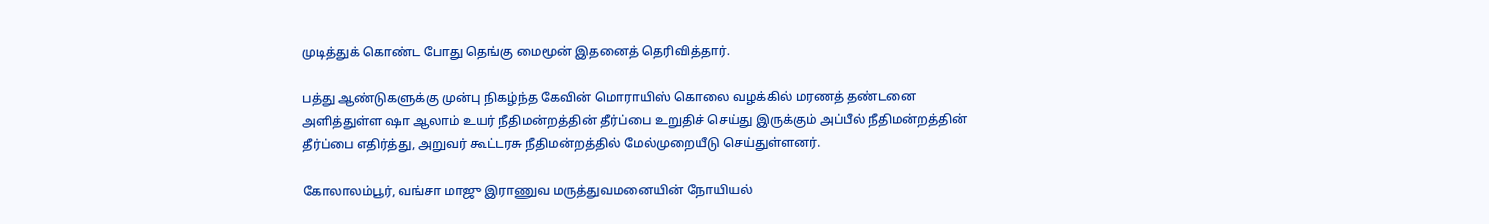முடித்துக் கொண்ட போது தெங்கு மைமூன் இதனைத் தெரிவித்தார்.

பத்து ஆண்டுகளுக்கு முன்பு நிகழ்ந்த கேவின் மொராயிஸ் கொலை வழக்கில் மரணத் தண்டனை அளித்துள்ள ஷா ஆலாம் உயர் நீதிமன்றத்தின் தீர்ப்பை உறுதிச் செய்து இருக்கும் அப்பீல் நீதிமன்றத்தின் தீர்ப்பை எதிர்த்து, அறுவர் கூட்டரசு நீதிமன்றத்தில் மேல்முறையீடு செய்துள்ளனர்.

கோலாலம்பூர், வங்சா மாஜு இராணுவ மருத்துவமனையின் நோயியல்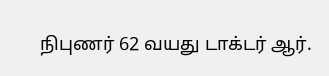நிபுணர் 62 வயது டாக்டர் ஆர்.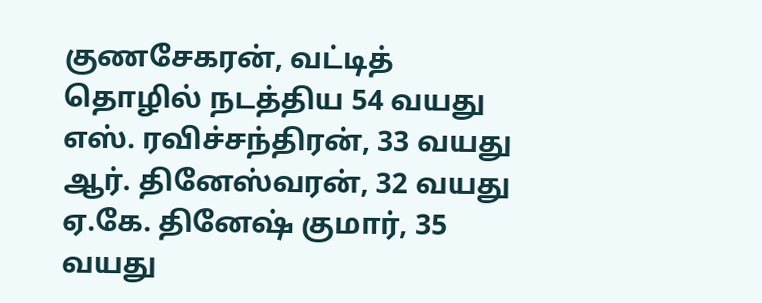குணசேகரன், வட்டித் தொழில் நடத்திய 54 வயது எஸ். ரவிச்சந்திரன், 33 வயது ஆர். தினேஸ்வரன், 32 வயது ஏ.கே. தினேஷ் குமார், 35 வயது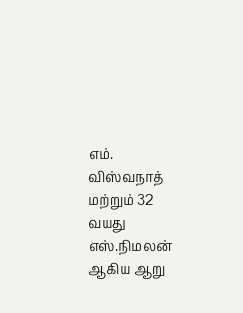எம். விஸ்வநாத் மற்றும் 32 வயது எஸ்.நிமலன் ஆகிய ஆறு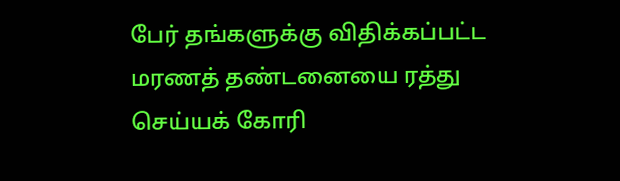பேர் தங்களுக்கு விதிக்கப்பட்ட மரணத் தண்டனையை ரத்து செய்யக் கோரி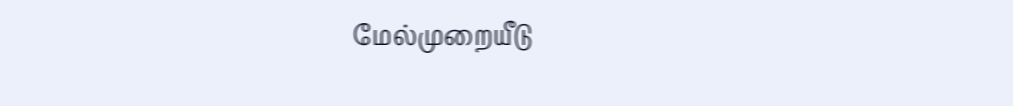மேல்முறையீடு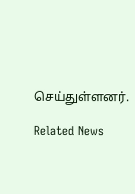செய்துள்ளனர்.

Related News